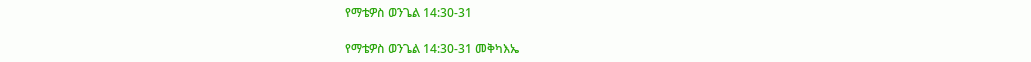የማቴዎስ ወንጌል 14:30-31

የማቴዎስ ወንጌል 14:30-31 መቅካእኤ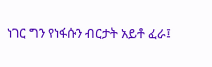ነገር ግን የነፋሱን ብርታት አይቶ ፈራ፤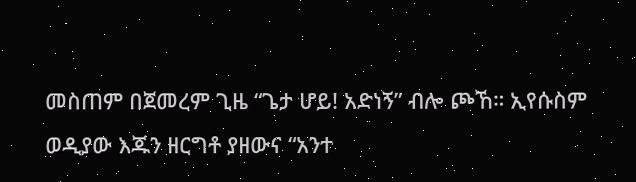መስጠም በጀመረም ጊዜ “ጌታ ሆይ! አድነኝ” ብሎ ጮኸ። ኢየሱስም ወዲያው እጁን ዘርግቶ ያዘውና “አንተ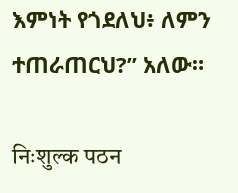እምነት የጎደለህ፥ ለምን ተጠራጠርህ?” አለው።

निःशुल्क पठन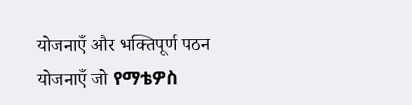योजनाएँ और भक्तिपूर्ण पठन योजनाएँ जो የማቴዎስ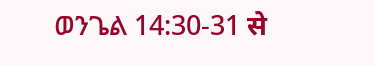ወንጌል 14:30-31 से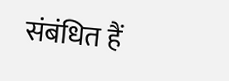संबंधित हैं